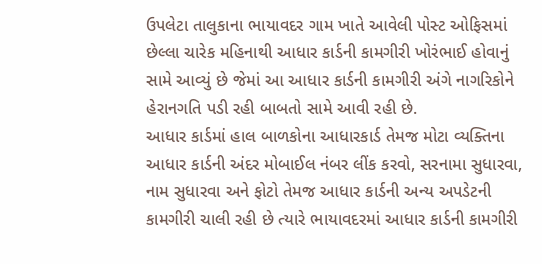ઉપલેટા તાલુકાના ભાયાવદર ગામ ખાતે આવેલી પોસ્ટ ઓફિસમાં છેલ્લા ચારેક મહિનાથી આધાર કાર્ડની કામગીરી ખોરંભાઈ હોવાનું સામે આવ્યું છે જેમાં આ આધાર કાર્ડની કામગીરી અંગે નાગરિકોને હેરાનગતિ પડી રહી બાબતો સામે આવી રહી છે.
આધાર કાર્ડમાં હાલ બાળકોના આધારકાર્ડ તેમજ મોટા વ્યક્તિના આધાર કાર્ડની અંદર મોબાઈલ નંબર લીંક કરવો, સરનામા સુધારવા, નામ સુધારવા અને ફોટો તેમજ આધાર કાર્ડની અન્ય અપડેટની કામગીરી ચાલી રહી છે ત્યારે ભાયાવદરમાં આધાર કાર્ડની કામગીરી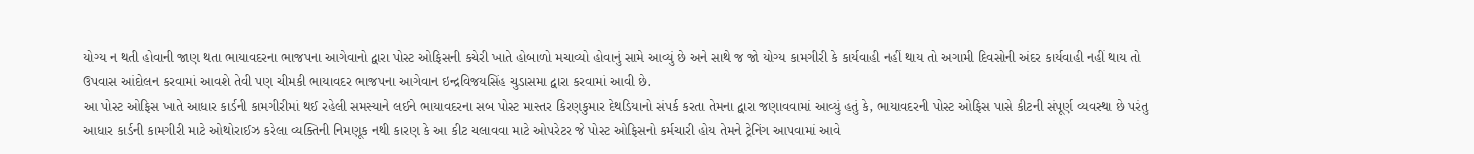યોગ્ય ન થતી હોવાની જાણ થતા ભાયાવદરના ભાજપના આગેવાનો દ્વારા પોસ્ટ ઓફિસની કચેરી ખાતે હોબાળો મચાવ્યો હોવાનું સામે આવ્યું છે અને સાથે જ જો યોગ્ય કામગીરી કે કાર્યવાહી નહીં થાય તો અગામી દિવસોની અંદર કાર્યવાહી નહીં થાય તો ઉપવાસ આંદોલન કરવામાં આવશે તેવી પણ ચીમકી ભાયાવદર ભાજપના આગેવાન ઇન્દ્રવિજયસિંહ ચુડાસમા દ્વારા કરવામાં આવી છે.
આ પોસ્ટ ઓફિસ ખાતે આધાર કાર્ડની કામગીરીમાં થઈ રહેલી સમસ્યાને લઈને ભાયાવદરના સબ પોસ્ટ માસ્તર કિરણકુમાર દેથડિયાનો સંપર્ક કરતા તેમના દ્વારા જણાવવામાં આવ્યું હતું કે, ભાયાવદરની પોસ્ટ ઓફિસ પાસે કીટની સંપૂર્ણ વ્યવસ્થા છે પરંતુ આધાર કાર્ડની કામગીરી માટે ઓથોરાઈઝ કરેલા વ્યક્તિની નિમણૂક નથી કારણ કે આ કીટ ચલાવવા માટે ઓપરેટર જે પોસ્ટ ઓફિસનો કર્મચારી હોય તેમને ટ્રેનિંગ આપવામાં આવે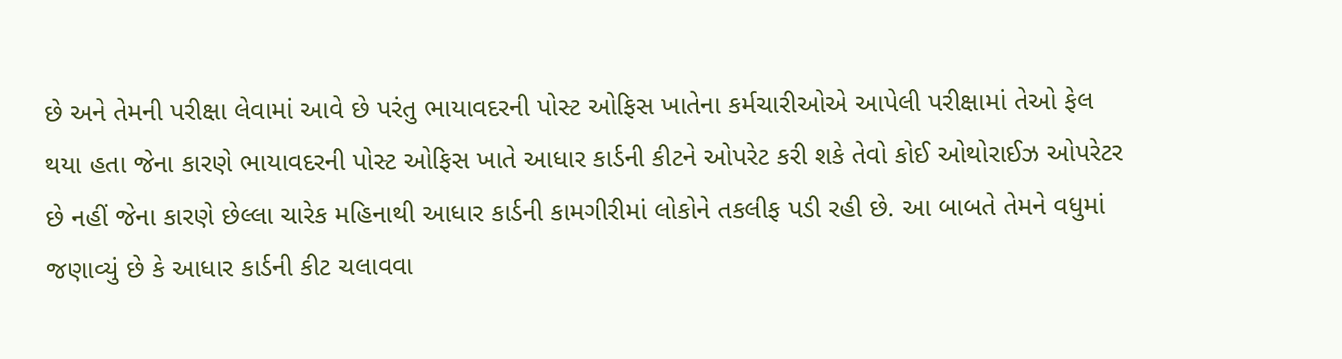છે અને તેમની પરીક્ષા લેવામાં આવે છે પરંતુ ભાયાવદરની પોસ્ટ ઓફિસ ખાતેના કર્મચારીઓએ આપેલી પરીક્ષામાં તેઓ ફેલ થયા હતા જેના કારણે ભાયાવદરની પોસ્ટ ઓફિસ ખાતે આધાર કાર્ડની કીટને ઓપરેટ કરી શકે તેવો કોઈ ઓથોરાઈઝ ઓપરેટર છે નહીં જેના કારણે છેલ્લા ચારેક મહિનાથી આધાર કાર્ડની કામગીરીમાં લોકોને તકલીફ પડી રહી છે. આ બાબતે તેમને વધુમાં જણાવ્યું છે કે આધાર કાર્ડની કીટ ચલાવવા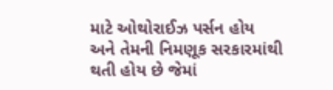માટે ઓથોરાઈઝ પર્સન હોય અને તેમની નિમણૂક સરકારમાંથી થતી હોય છે જેમાં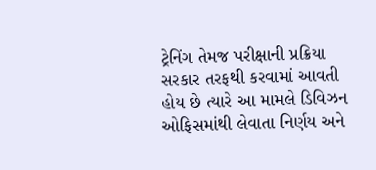ટ્રેનિંગ તેમજ પરીક્ષાની પ્રક્રિયા સરકાર તરફથી કરવામાં આવતી હોય છે ત્યારે આ મામલે ડિવિઝન ઓફિસમાંથી લેવાતા નિર્ણય અને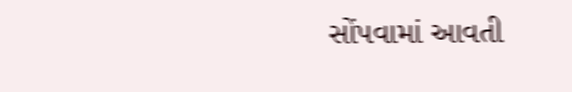સોંપવામાં આવતી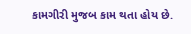કામગીરી મુજબ કામ થતા હોય છે.